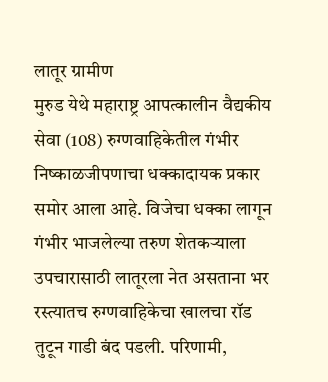लातूर ग्रामीण
मुरुड येथे महाराष्ट्र आपत्कालीन वैद्यकीय सेवा (108) रुग्णवाहिकेतील गंभीर निष्काळजीपणाचा धक्कादायक प्रकार समोर आला आहे. विजेचा धक्का लागून गंभीर भाजलेल्या तरुण शेतकऱ्याला उपचारासाठी लातूरला नेत असताना भर रस्त्यातच रुग्णवाहिकेचा खालचा रॉड तुटून गाडी बंद पडली. परिणामी,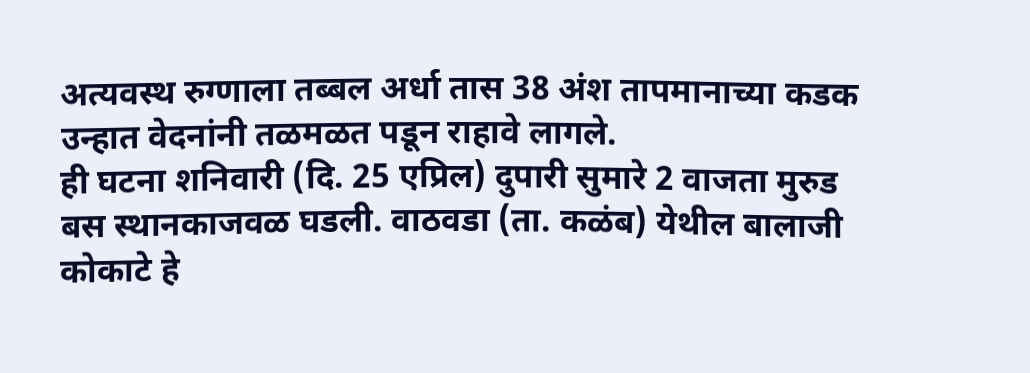अत्यवस्थ रुग्णाला तब्बल अर्धा तास 38 अंश तापमानाच्या कडक उन्हात वेदनांनी तळमळत पडून राहावे लागले.
ही घटना शनिवारी (दि. 25 एप्रिल) दुपारी सुमारे 2 वाजता मुरुड बस स्थानकाजवळ घडली. वाठवडा (ता. कळंब) येथील बालाजी कोकाटे हे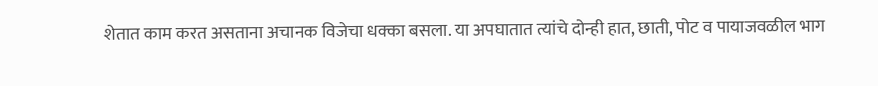शेतात काम करत असताना अचानक विजेचा धक्का बसला. या अपघातात त्यांचे दोन्ही हात, छाती, पोट व पायाजवळील भाग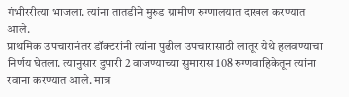गंभीररीत्या भाजला. त्यांना तातडीने मुरुड ग्रामीण रुग्णालयात दाखल करण्यात आले.
प्राथमिक उपचारानंतर डॉक्टरांनी त्यांना पुढील उपचारासाठी लातूर येथे हलवण्याचा निर्णय घेतला. त्यानुसार दुपारी 2 वाजण्याच्या सुमारास 108 रुग्णवाहिकेतून त्यांना रवाना करण्यात आले. मात्र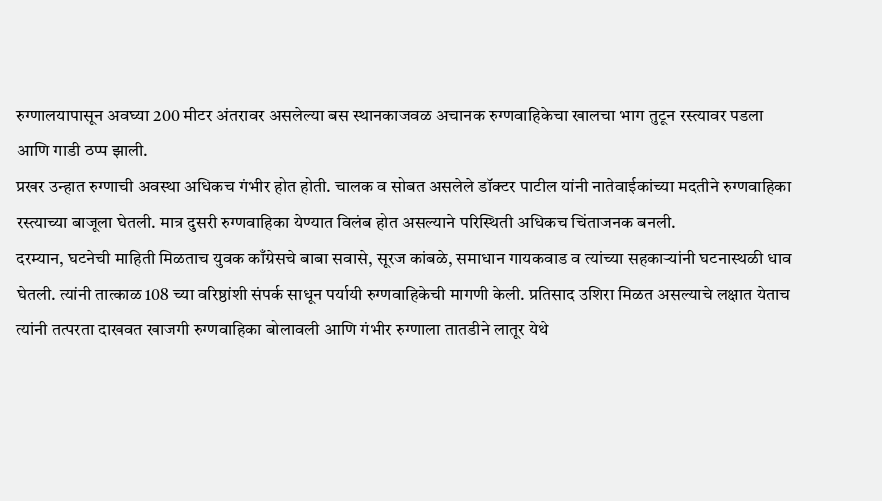रुग्णालयापासून अवघ्या 200 मीटर अंतरावर असलेल्या बस स्थानकाजवळ अचानक रुग्णवाहिकेचा खालचा भाग तुटून रस्त्यावर पडला आणि गाडी ठप्प झाली.
प्रखर उन्हात रुग्णाची अवस्था अधिकच गंभीर होत होती. चालक व सोबत असलेले डॉक्टर पाटील यांनी नातेवाईकांच्या मदतीने रुग्णवाहिका रस्त्याच्या बाजूला घेतली. मात्र दुसरी रुग्णवाहिका येण्यात विलंब होत असल्याने परिस्थिती अधिकच चिंताजनक बनली.
दरम्यान, घटनेची माहिती मिळताच युवक काँग्रेसचे बाबा सवासे, सूरज कांबळे, समाधान गायकवाड व त्यांच्या सहकाऱ्यांनी घटनास्थळी धाव घेतली. त्यांनी तात्काळ 108 च्या वरिष्ठांशी संपर्क साधून पर्यायी रुग्णवाहिकेची मागणी केली. प्रतिसाद उशिरा मिळत असल्याचे लक्षात येताच त्यांनी तत्परता दाखवत खाजगी रुग्णवाहिका बोलावली आणि गंभीर रुग्णाला तातडीने लातूर येथे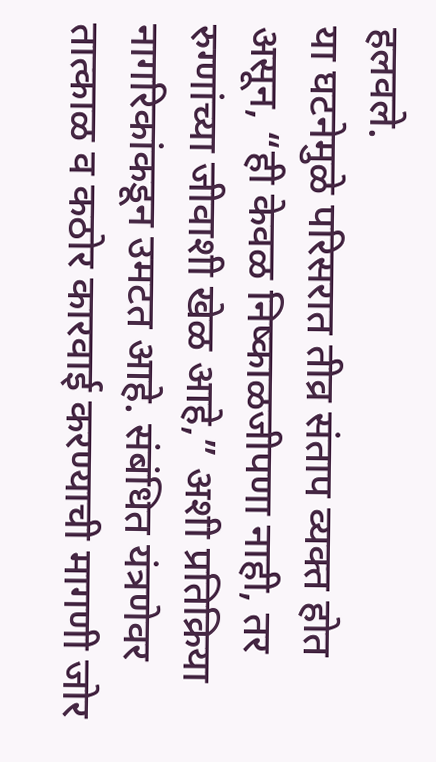हलवले.
या घटनेमुळे परिसरात तीव्र संताप व्यक्त होत असून, “ही केवळ निष्काळजीपणा नाही, तर रुग्णांच्या जीवाशी खेळ आहे,” अशी प्रतिक्रिया नागरिकांकडून उमटत आहे. संबंधित यंत्रणेवर तात्काळ व कठोर कारवाई करण्याची मागणी जोर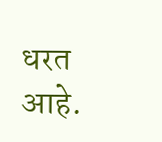धरत आहे.